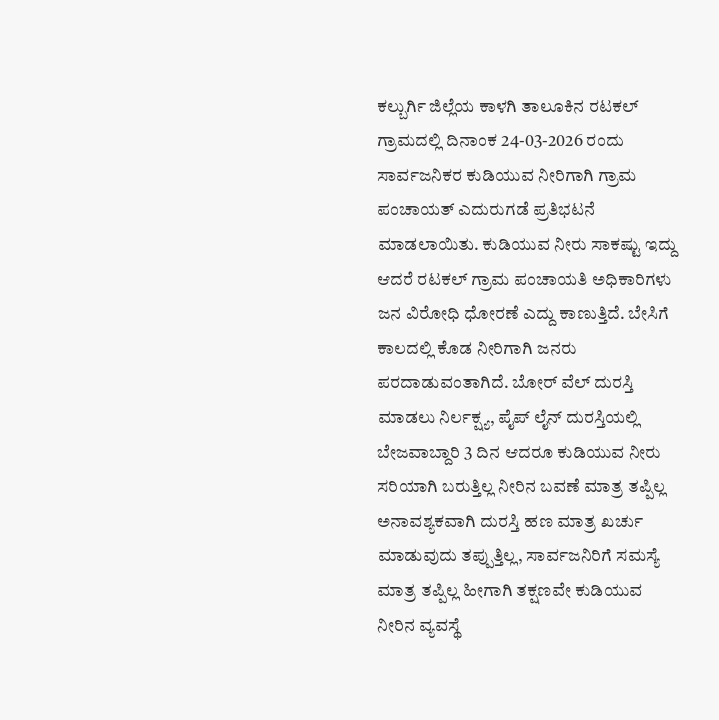ಕಲ್ಬುರ್ಗಿ ಜಿಲ್ಲೆಯ ಕಾಳಗಿ ತಾಲೂಕಿನ ರಟಕಲ್ ಗ್ರಾಮದಲ್ಲಿ ದಿನಾಂಕ 24-03-2026 ರಂದು ಸಾರ್ವಜನಿಕರ ಕುಡಿಯುವ ನೀರಿಗಾಗಿ ಗ್ರಾಮ ಪಂಚಾಯತ್ ಎದುರುಗಡೆ ಪ್ರತಿಭಟನೆ ಮಾಡಲಾಯಿತು. ಕುಡಿಯುವ ನೀರು ಸಾಕಷ್ಟು ಇದ್ದು ಆದರೆ ರಟಕಲ್ ಗ್ರಾಮ ಪಂಚಾಯತಿ ಅಧಿಕಾರಿಗಳು ಜನ ವಿರೋಧಿ ಧೋರಣೆ ಎದ್ದು ಕಾಣುತ್ತಿದೆ. ಬೇಸಿಗೆ ಕಾಲದಲ್ಲಿ ಕೊಡ ನೀರಿಗಾಗಿ ಜನರು ಪರದಾಡುವಂತಾಗಿದೆ. ಬೋರ್ ವೆಲ್ ದುರಸ್ತಿ ಮಾಡಲು ನಿರ್ಲಕ್ಷ್ಯ, ಪೈಪ್ ಲೈನ್ ದುರಸ್ತಿಯಲ್ಲಿ ಬೇಜವಾಬ್ದಾರಿ 3 ದಿನ ಆದರೂ ಕುಡಿಯುವ ನೀರು ಸರಿಯಾಗಿ ಬರುತ್ತಿಲ್ಲ ನೀರಿನ ಬವಣೆ ಮಾತ್ರ ತಪ್ಪಿಲ್ಲ ಅನಾವಶ್ಯಕವಾಗಿ ದುರಸ್ತಿ ಹಣ ಮಾತ್ರ ಖರ್ಚು ಮಾಡುವುದು ತಪ್ಪುತ್ತಿಲ್ಲ, ಸಾರ್ವಜನಿರಿಗೆ ಸಮಸ್ಯೆ ಮಾತ್ರ ತಪ್ಪಿಲ್ಲ ಹೀಗಾಗಿ ತಕ್ಷಣವೇ ಕುಡಿಯುವ ನೀರಿನ ವ್ಯವಸ್ಥೆ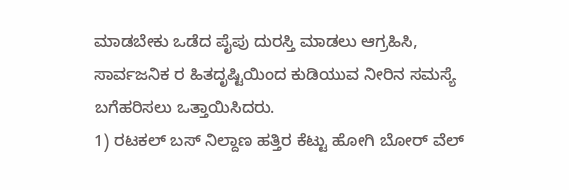ಮಾಡಬೇಕು ಒಡೆದ ಪೈಪು ದುರಸ್ತಿ ಮಾಡಲು ಆಗ್ರಹಿಸಿ, ಸಾರ್ವಜನಿಕ ರ ಹಿತದೃಷ್ಟಿಯಿಂದ ಕುಡಿಯುವ ನೀರಿನ ಸಮಸ್ಯೆ ಬಗೆಹರಿಸಲು ಒತ್ತಾಯಿಸಿದರು.
1) ರಟಕಲ್ ಬಸ್ ನಿಲ್ದಾಣ ಹತ್ತಿರ ಕೆಟ್ಟು ಹೋಗಿ ಬೋರ್ ವೆಲ್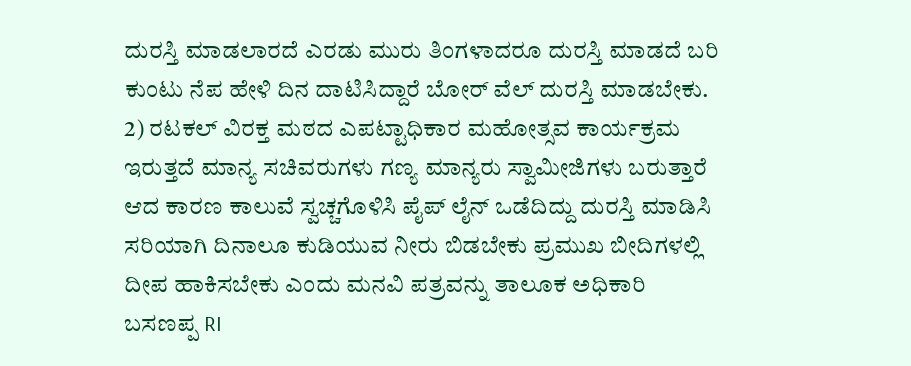ದುರಸ್ತಿ ಮಾಡಲಾರದೆ ಎರಡು ಮುರು ತಿಂಗಳಾದರೂ ದುರಸ್ತಿ ಮಾಡದೆ ಬರಿ ಕುಂಟು ನೆಪ ಹೇಳಿ ದಿನ ದಾಟಿಸಿದ್ದಾರೆ ಬೋರ್ ವೆಲ್ ದುರಸ್ತಿ ಮಾಡಬೇಕು.
2) ರಟಕಲ್ ವಿರಕ್ತ ಮಠದ ಎಪಟ್ಟಾಧಿಕಾರ ಮಹೋತ್ಸವ ಕಾರ್ಯಕ್ರಮ ಇರುತ್ತದೆ ಮಾನ್ಯ ಸಚಿವರುಗಳು ಗಣ್ಯ ಮಾನ್ಯರು ಸ್ವಾಮೀಜಿಗಳು ಬರುತ್ತಾರೆ ಆದ ಕಾರಣ ಕಾಲುವೆ ಸ್ವಚ್ಚಗೊಳಿಸಿ ಪೈಪ್ ಲೈನ್ ಒಡೆದಿದ್ದು ದುರಸ್ತಿ ಮಾಡಿಸಿ ಸರಿಯಾಗಿ ದಿನಾಲೂ ಕುಡಿಯುವ ನೀರು ಬಿಡಬೇಕು ಪ್ರಮುಖ ಬೀದಿಗಳಲ್ಲಿ ದೀಪ ಹಾಕಿಸಬೇಕು ಎಂದು ಮನವಿ ಪತ್ರವನ್ನು ತಾಲೂಕ ಅಧಿಕಾರಿ ಬಸಣಪ್ಪ RI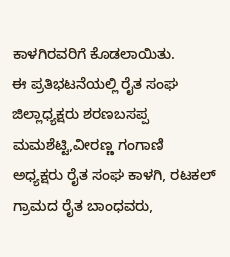ಕಾಳಗಿರವರಿಗೆ ಕೊಡಲಾಯಿತು.
ಈ ಪ್ರತಿಭಟನೆಯಲ್ಲಿ ರೈತ ಸಂಘ ಜಿಲ್ಲಾಧ್ಯಕ್ಷರು ಶರಣಬಸಪ್ಪ ಮಮಶೆಟ್ಟಿ,ವೀರಣ್ಣ ಗಂಗಾಣಿ ಅಧ್ಯಕ್ಷರು ರೈತ ಸಂಘ ಕಾಳಗಿ, ರಟಕಲ್ ಗ್ರಾಮದ ರೈತ ಬಾಂಧವರು,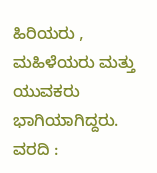ಹಿರಿಯರು , ಮಹಿಳೆಯರು ಮತ್ತು ಯುವಕರು ಭಾಗಿಯಾಗಿದ್ದರು.
ವರದಿ :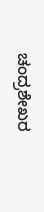ಚಂದ್ರಶೇಖರ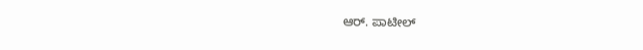ಆರ್. ಪಾಟೀಲ್